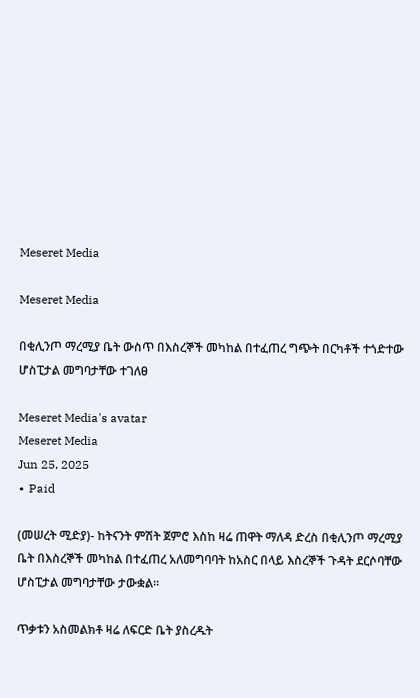Meseret Media

Meseret Media

በቂሊንጦ ማረሚያ ቤት ውስጥ በእስረኞች መካከል በተፈጠረ ግጭት በርካቶች ተጎድተው ሆስፒታል መግባታቸው ተገለፀ

Meseret Media's avatar
Meseret Media
Jun 25, 2025
∙ Paid

(መሠረት ሚድያ)- ከትናንት ምሽት ጀምሮ እስከ ዛሬ ጠዋት ማለዳ ድረስ በቂሊንጦ ማረሚያ ቤት በእስረኞች መካከል በተፈጠረ አለመግባባት ከአስር በላይ እስረኞች ጉዳት ደርሶባቸው ሆስፒታል መግባታቸው ታውቋል።

ጥቃቱን አስመልክቶ ዛሬ ለፍርድ ቤት ያስረዱት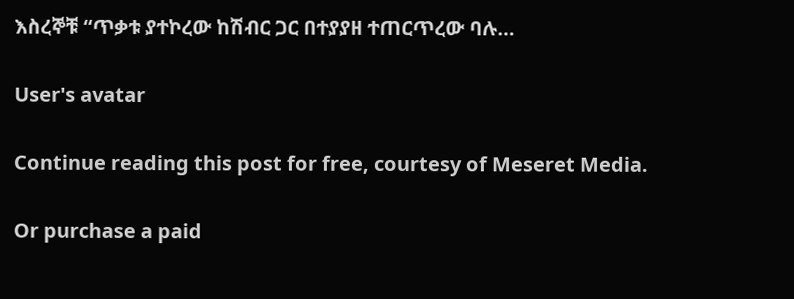እስረኞቹ “ጥቃቱ ያተኮረው ከሽብር ጋር በተያያዘ ተጠርጥረው ባሉ…

User's avatar

Continue reading this post for free, courtesy of Meseret Media.

Or purchase a paid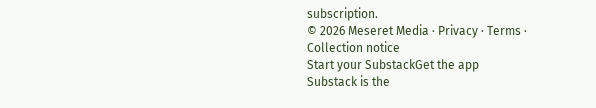subscription.
© 2026 Meseret Media · Privacy ∙ Terms ∙ Collection notice
Start your SubstackGet the app
Substack is the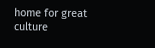home for great culture